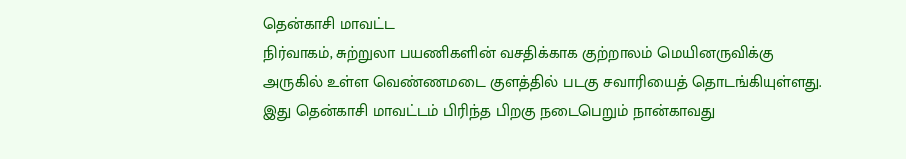தென்காசி மாவட்ட
நிர்வாகம், சுற்றுலா பயணிகளின் வசதிக்காக குற்றாலம் மெயினருவிக்கு அருகில் உள்ள வெண்ணமடை குளத்தில் படகு சவாரியைத் தொடங்கியுள்ளது. இது தென்காசி மாவட்டம் பிரிந்த பிறகு நடைபெறும் நான்காவது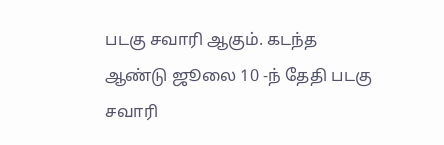படகு சவாரி ஆகும். கடந்த ஆண்டு ஜூலை 10 -ந் தேதி படகு சவாரி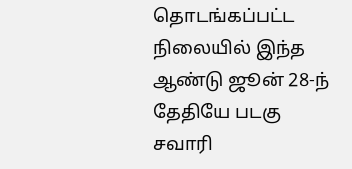தொடங்கப்பட்ட நிலையில் இந்த ஆண்டு ஜூன் 28-ந் தேதியே படகு சவாரி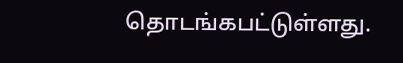தொடங்கபட்டுள்ளது.